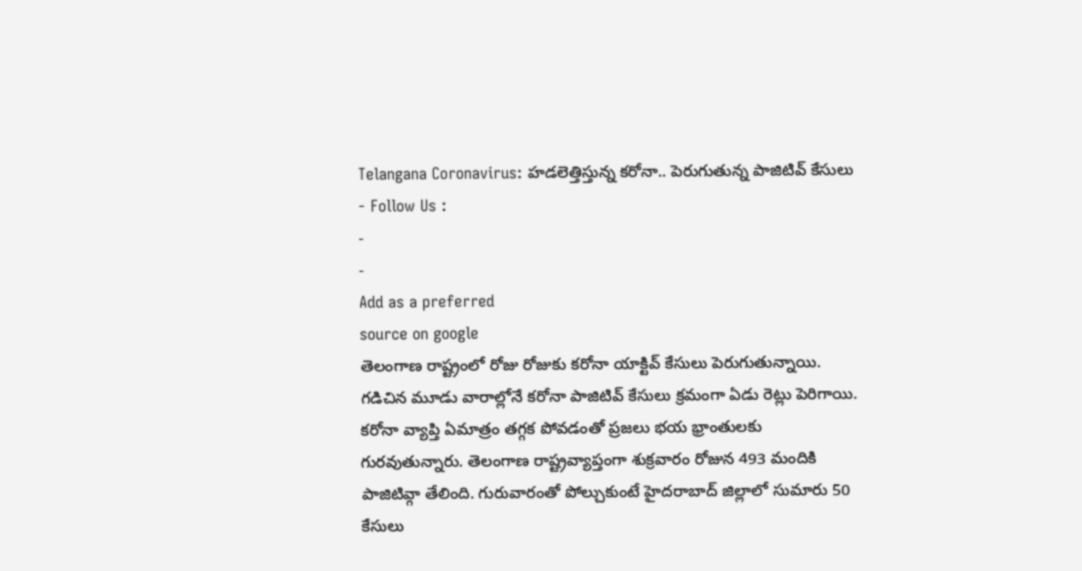Telangana Coronavirus: హడలెత్తిస్తున్న కరోనా.. పెరుగుతున్న పాజిటివ్ కేసులు
- Follow Us :
-
-
Add as a preferred
source on google
తెలంగాణ రాష్ట్రంలో రోజు రోజుకు కరోనా యాక్టివ్ కేసులు పెరుగుతున్నాయి. గడిచిన మూడు వారాల్లోనే కరోనా పాజిటివ్ కేసులు క్రమంగా ఏడు రెట్లు పెరిగాయి. కరోనా వ్యాప్తి ఏమాత్రం తగ్గక పోవడంతో ప్రజలు భయ భ్రాంతులకు గురవుతున్నారు. తెలంగాణ రాష్ట్రవ్యాప్తంగా శుక్రవారం రోజున 493 మందికి పాజిటివ్గా తేలింది. గురువారంతో పోల్చుకుంటే హైదరాబాద్ జిల్లాలో సుమారు 50 కేసులు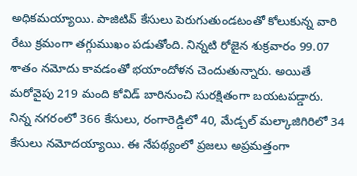అధికమయ్యాయి. పాజిటివ్ కేసులు పెరుగుతుండటంతో కోలుకున్న వారి రేటు క్రమంగా తగ్గుముఖం పడుతోంది. నిన్నటి రోజైన శుక్రవారం 99.07 శాతం నమోదు కావడంతో భయాందోళన చెందుతున్నారు. అయితే మరోవైపు 219 మంది కోవిడ్ బారినుంచి సురక్షితంగా బయటపడ్డారు. నిన్న నగరంలో 366 కేసులు, రంగారెడ్డిలో 40, మేడ్చల్ మల్కాజిగిరిలో 34 కేసులు నమోదయ్యాయి. ఈ నేపథ్యంలో ప్రజలు అప్రమత్తంగా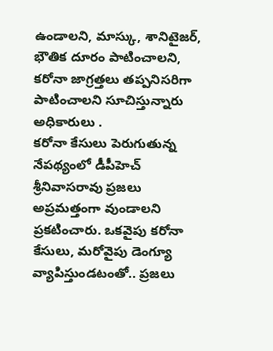ఉండాలని, మాస్కు, శానిటైజర్, భౌతిక దూరం పాటించాలని, కరోనా జాగ్రత్తలు తప్పనిసరిగా పాటించాలని సూచిస్తున్నారు అధికారులు .
కరోనా కేసులు పెరుగుతున్న నేపథ్యంలో డీపీహెచ్ శ్రీనివాసరావు ప్రజలు అప్రమత్తంగా వుండాలని ప్రకటించారు. ఒకవైపు కరోనా కేసులు, మరోవైపు డెంగ్యూ వ్యాపిస్తుండటంతో.. ప్రజలు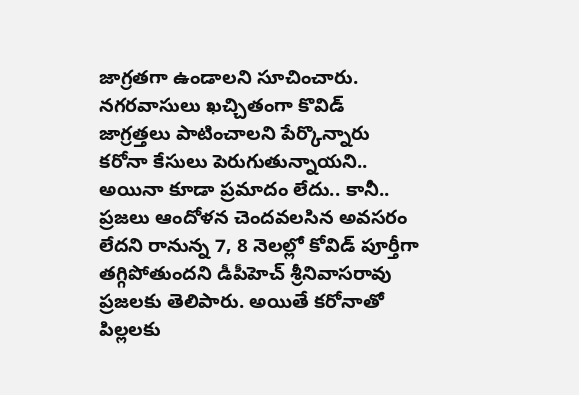జాగ్రతగా ఉండాలని సూచించారు. నగరవాసులు ఖచ్చితంగా కొవిడ్ జాగ్రత్తలు పాటించాలని పేర్కొన్నారు కరోనా కేసులు పెరుగుతున్నాయని.. అయినా కూడా ప్రమాదం లేదు.. కానీ.. ప్రజలు ఆందోళన చెందవలసిన అవసరం లేదని రానున్న 7, 8 నెలల్లో కోవిడ్ పూర్తీగా తగ్గిపోతుందని డీపీహెచ్ శ్రీనివాసరావు ప్రజలకు తెలిపారు. అయితే కరోనాతో పిల్లలకు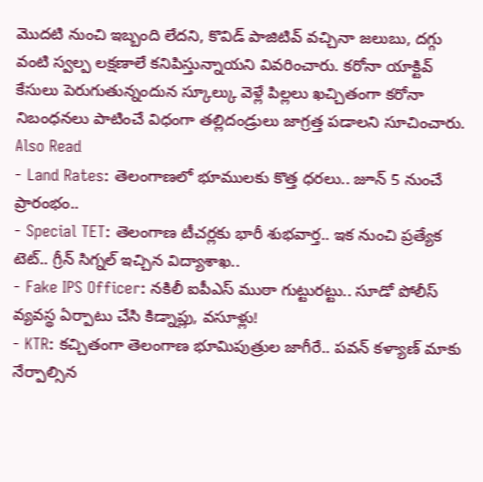మొదటి నుంచి ఇబ్బంది లేదని, కొవిడ్ పాజిటివ్ వచ్చినా జలుబు, దగ్గు వంటి స్వల్ప లక్షణాలే కనిపిస్తున్నాయని వివరించారు. కరోనా యాక్టివ్ కేసులు పెరుగుతున్నందున స్కూల్కు వెళ్లే పిల్లలు ఖచ్చితంగా కరోనా నిబంధనలు పాటించే విధంగా తల్లిదండ్రులు జాగ్రత్త పడాలని సూచించారు.
Also Read
- Land Rates: తెలంగాణలో భూములకు కొత్త ధరలు.. జూన్ 5 నుంచే ప్రారంభం..
- Special TET: తెలంగాణ టీచర్లకు భారీ శుభవార్త.. ఇక నుంచి ప్రత్యేక టెట్.. గ్రీన్ సిగ్నల్ ఇచ్చిన విద్యాశాఖ..
- Fake IPS Officer: నకిలీ ఐపీఎస్ ముఠా గుట్టురట్టు.. సూడో పోలీస్ వ్యవస్థ ఏర్పాటు చేసి కిడ్నాప్లు, వసూళ్లు!
- KTR: కచ్చితంగా తెలంగాణ భూమిపుత్రుల జాగీరే.. పవన్ కళ్యాణ్ మాకు నేర్పాల్సిన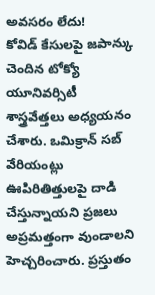అవసరం లేదు!
కోవిడ్ కేసులపై జపాన్కు చెందిన టోక్యో యూనివర్సిటీ శాస్త్రవేత్తలు అధ్యయనం చేశారు. ఒమిక్రాన్ సబ్ వేరియంట్లు ఊపిరితిత్తులపై దాడి చేస్తున్నాయని ప్రజలు అప్రమత్తంగా వుండాలని హెచ్చరించారు. ప్రస్తుతం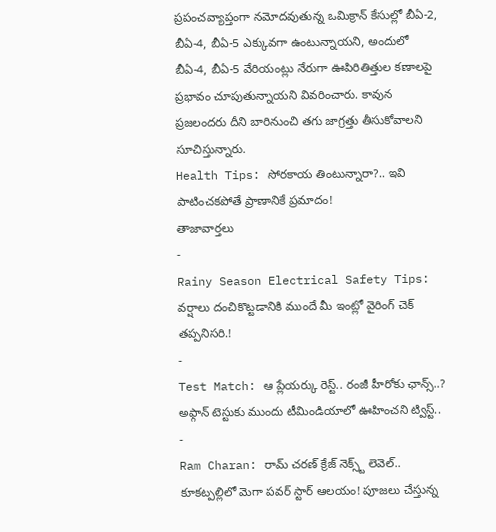ప్రపంచవ్యాప్తంగా నమోదవుతున్న ఒమిక్రాన్ కేసుల్లో బీఏ-2, బీఏ-4, బీఏ-5 ఎక్కువగా ఉంటున్నాయని, అందులో బీఏ-4, బీఏ-5 వేరియంట్లు నేరుగా ఊపిరితిత్తుల కణాలపై ప్రభావం చూపుతున్నాయని వివరించారు. కావున ప్రజలందరు దీని బారినుంచి తగు జాగ్రత్తు తీసుకోవాలని సూచిస్తున్నారు.
Health Tips: సోరకాయ తింటున్నారా?.. ఇవి పాటించకపోతే ప్రాణానికే ప్రమాదం!
తాజావార్తలు
-
Rainy Season Electrical Safety Tips: వర్షాలు దంచికొట్టడానికి ముందే మీ ఇంట్లో వైరింగ్ చెక్ తప్పనిసరి.!
-
Test Match: ఆ ప్లేయర్కు రెస్ట్.. రంజీ హీరోకు ఛాన్స్..? అఫ్గాన్ టెస్టుకు ముందు టీమిండియాలో ఊహించని ట్విస్ట్..
-
Ram Charan: రామ్ చరణ్ క్రేజ్ నెక్స్ట్ లెవెల్.. కూకట్పల్లిలో మెగా పవర్ స్టార్ ఆలయం! పూజలు చేస్తున్న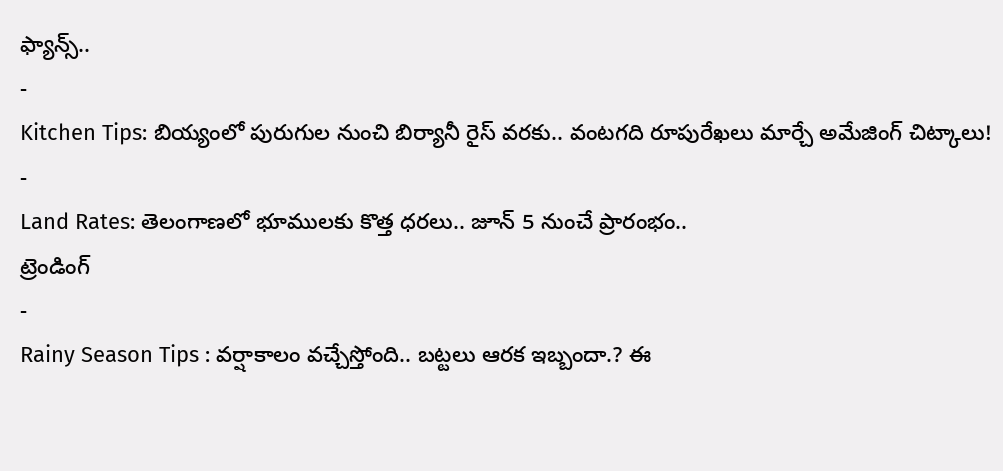ఫ్యాన్స్..
-
Kitchen Tips: బియ్యంలో పురుగుల నుంచి బిర్యానీ రైస్ వరకు.. వంటగది రూపురేఖలు మార్చే అమేజింగ్ చిట్కాలు!
-
Land Rates: తెలంగాణలో భూములకు కొత్త ధరలు.. జూన్ 5 నుంచే ప్రారంభం..
ట్రెండింగ్
-
Rainy Season Tips : వర్షాకాలం వచ్చేస్తోంది.. బట్టలు ఆరక ఇబ్బందా.? ఈ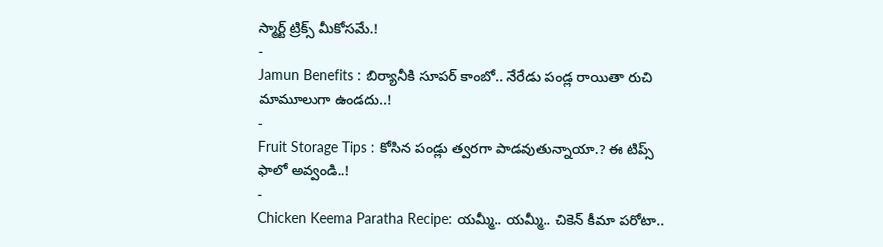స్మార్ట్ ట్రిక్స్ మీకోసమే.!
-
Jamun Benefits : బిర్యానీకి సూపర్ కాంబో.. నేరేడు పండ్ల రాయితా రుచి మామూలుగా ఉండదు..!
-
Fruit Storage Tips : కోసిన పండ్లు త్వరగా పాడవుతున్నాయా.? ఈ టిప్స్ ఫాలో అవ్వండి..!
-
Chicken Keema Paratha Recipe: యమ్మీ.. యమ్మీ.. చికెన్ కీమా పరోటా..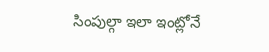సింపుల్గా ఇలా ఇంట్లోనే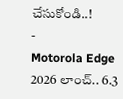చేసుకోండి..!
-
Motorola Edge 2026 లాంచ్.. 6.3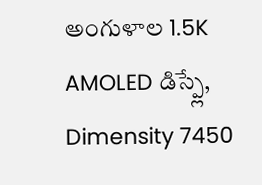అంగుళాల 1.5K AMOLED డిస్ప్లే, Dimensity 7450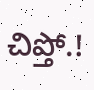చిప్తో.!